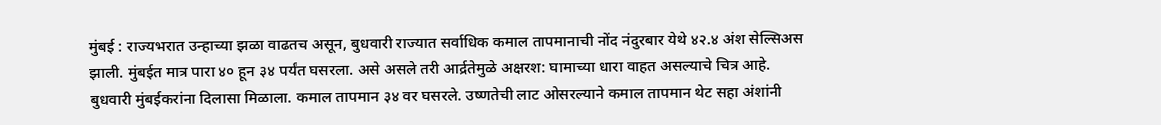मुंबई : राज्यभरात उन्हाच्या झळा वाढतच असून, बुधवारी राज्यात सर्वाधिक कमाल तापमानाची नोंद नंदुरबार येथे ४२.४ अंश सेल्सिअस झाली. मुंबईत मात्र पारा ४० हून ३४ पर्यंत घसरला. असे असले तरी आर्द्रतेमुळे अक्षरश: घामाच्या धारा वाहत असल्याचे चित्र आहे.
बुधवारी मुंबईकरांना दिलासा मिळाला. कमाल तापमान ३४ वर घसरले. उष्णतेची लाट ओसरल्याने कमाल तापमान थेट सहा अंशांनी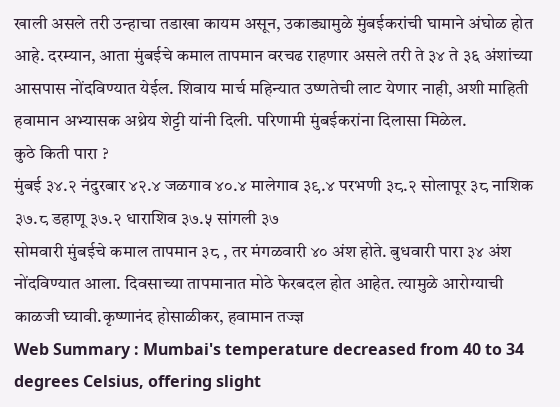खाली असले तरी उन्हाचा तडाखा कायम असून, उकाड्यामुळे मुंबईकरांची घामाने अंघोळ होत आहे. दरम्यान, आता मुंबईचे कमाल तापमान वरचढ राहणार असले तरी ते ३४ ते ३६ अंशांच्या आसपास नोंदविण्यात येईल. शिवाय मार्च महिन्यात उष्णतेची लाट येणार नाही, अशी माहिती हवामान अभ्यासक अथ्रेय शेट्टी यांनी दिली. परिणामी मुंबईकरांना दिलासा मिळेल.
कुठे किती पारा ?
मुंबई ३४.२ नंदुरबार ४२.४ जळगाव ४०.४ मालेगाव ३९.४ परभणी ३८.२ सोलापूर ३८ नाशिक ३७.८ डहाणू ३७.२ धाराशिव ३७.५ सांगली ३७
सोमवारी मुंबईचे कमाल तापमान ३८ , तर मंगळवारी ४० अंश होते. बुधवारी पारा ३४ अंश नोंदविण्यात आला. दिवसाच्या तापमानात मोठे फेरबदल होत आहेत. त्यामुळे आरोग्याची काळजी घ्यावी.कृष्णानंद होसाळीकर, हवामान तज्ज्ञ
Web Summary : Mumbai's temperature decreased from 40 to 34 degrees Celsius, offering slight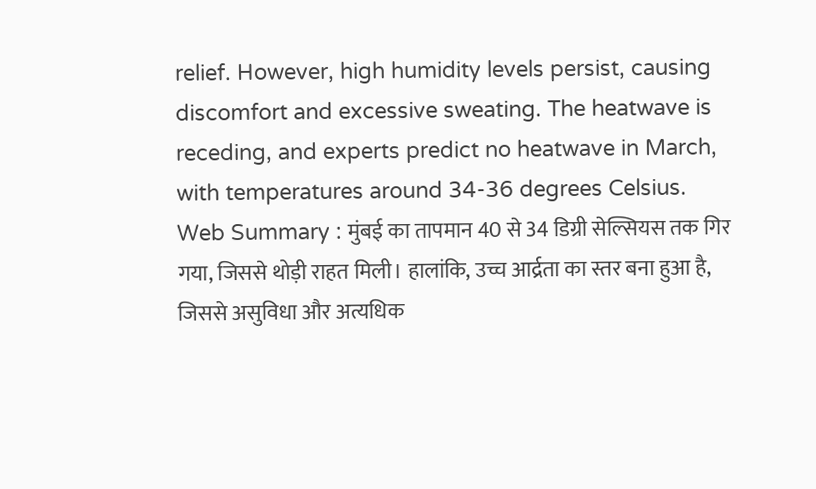relief. However, high humidity levels persist, causing discomfort and excessive sweating. The heatwave is receding, and experts predict no heatwave in March, with temperatures around 34-36 degrees Celsius.
Web Summary : मुंबई का तापमान 40 से 34 डिग्री सेल्सियस तक गिर गया, जिससे थोड़ी राहत मिली। हालांकि, उच्च आर्द्रता का स्तर बना हुआ है, जिससे असुविधा और अत्यधिक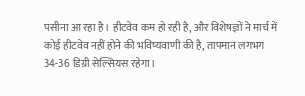पसीना आ रहा है। हीटवेव कम हो रही है, और विशेषज्ञों ने मार्च में कोई हीटवेव नहीं होने की भविष्यवाणी की है, तापमान लगभग 34-36 डिग्री सेल्सियस रहेगा।